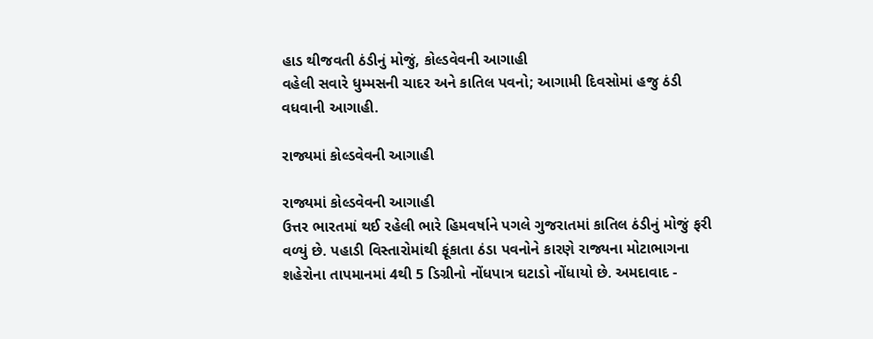હાડ થીજવતી ઠંડીનું મોજું, કોલ્ડવેવની આગાહી
વહેલી સવારે ધુમ્મસની ચાદર અને કાતિલ પવનો; આગામી દિવસોમાં હજુ ઠંડી વધવાની આગાહી.

રાજ્યમાં કોલ્ડવેવની આગાહી

રાજ્યમાં કોલ્ડવેવની આગાહી
ઉત્તર ભારતમાં થઈ રહેલી ભારે હિમવર્ષાને પગલે ગુજરાતમાં કાતિલ ઠંડીનું મોજું ફરી વળ્યું છે. પહાડી વિસ્તારોમાંથી ફૂંકાતા ઠંડા પવનોને કારણે રાજ્યના મોટાભાગના શહેરોના તાપમાનમાં 4થી 5 ડિગ્રીનો નોંધપાત્ર ઘટાડો નોંધાયો છે. અમદાવાદ -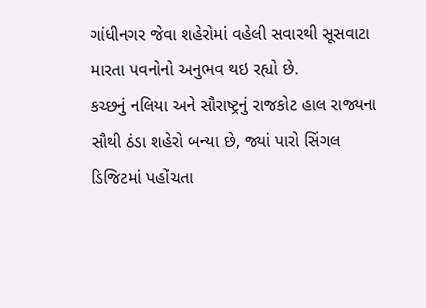ગાંધીનગર જેવા શહેરોમાં વહેલી સવારથી સૂસવાટા મારતા પવનોનો અનુભવ થઇ રહ્યો છે.
કચ્છનું નલિયા અને સૌરાષ્ટ્રનું રાજકોટ હાલ રાજ્યના સૌથી ઠંડા શહેરો બન્યા છે, જ્યાં પારો સિંગલ ડિજિટમાં પહોંચતા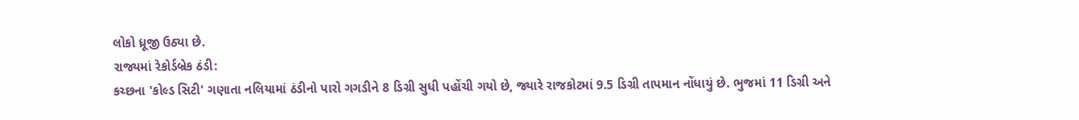લોકો ધ્રૂજી ઉઠ્યા છે.
રાજ્યમાં રેકોર્ડબ્રેક ઠંડી:
કચ્છના 'કોલ્ડ સિટી' ગણાતા નલિયામાં ઠંડીનો પારો ગગડીને 8 ડિગ્રી સુધી પહોંચી ગયો છે, જ્યારે રાજકોટમાં 9.5 ડિગ્રી તાપમાન નોંધાયું છે. ભુજમાં 11 ડિગ્રી અને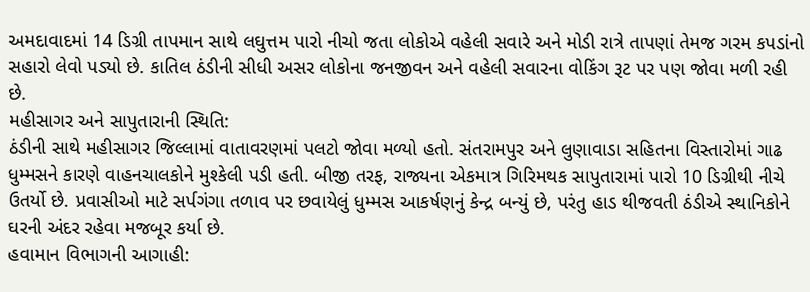અમદાવાદમાં 14 ડિગ્રી તાપમાન સાથે લઘુત્તમ પારો નીચો જતા લોકોએ વહેલી સવારે અને મોડી રાત્રે તાપણાં તેમજ ગરમ કપડાંનો સહારો લેવો પડ્યો છે. કાતિલ ઠંડીની સીધી અસર લોકોના જનજીવન અને વહેલી સવારના વોકિંગ રૂટ પર પણ જોવા મળી રહી છે.
મહીસાગર અને સાપુતારાની સ્થિતિ:
ઠંડીની સાથે મહીસાગર જિલ્લામાં વાતાવરણમાં પલટો જોવા મળ્યો હતો. સંતરામપુર અને લુણાવાડા સહિતના વિસ્તારોમાં ગાઢ ધુમ્મસને કારણે વાહનચાલકોને મુશ્કેલી પડી હતી. બીજી તરફ, રાજ્યના એકમાત્ર ગિરિમથક સાપુતારામાં પારો 10 ડિગ્રીથી નીચે ઉતર્યો છે. પ્રવાસીઓ માટે સર્પગંગા તળાવ પર છવાયેલું ધુમ્મસ આકર્ષણનું કેન્દ્ર બન્યું છે, પરંતુ હાડ થીજવતી ઠંડીએ સ્થાનિકોને ઘરની અંદર રહેવા મજબૂર કર્યા છે.
હવામાન વિભાગની આગાહી: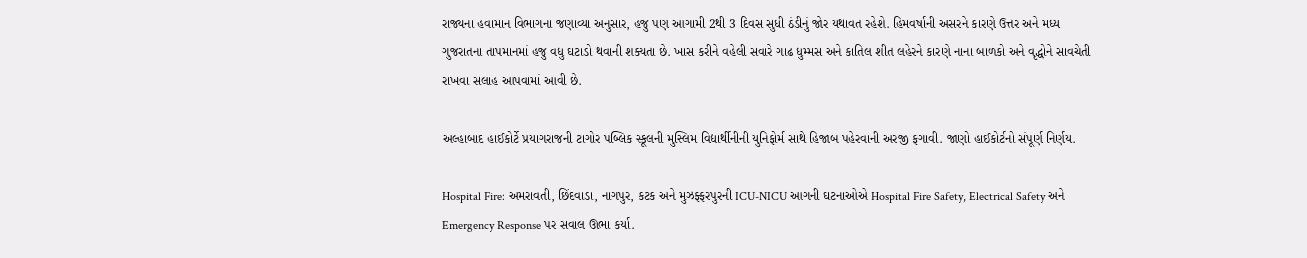રાજ્યના હવામાન વિભાગના જણાવ્યા અનુસાર, હજુ પણ આગામી 2થી 3 દિવસ સુધી ઠંડીનું જોર યથાવત રહેશે. હિમવર્ષાની અસરને કારણે ઉત્તર અને મધ્ય ગુજરાતના તાપમાનમાં હજુ વધુ ઘટાડો થવાની શક્યતા છે. ખાસ કરીને વહેલી સવારે ગાઢ ધુમ્મસ અને કાતિલ શીત લહેરને કારણે નાના બાળકો અને વૃદ્ધોને સાવચેતી રાખવા સલાહ આપવામાં આવી છે.

અલ્હાબાદ હાઈકોર્ટે પ્રયાગરાજની ટાગોર પબ્લિક સ્કૂલની મુસ્લિમ વિદ્યાર્થીનીની યુનિફોર્મ સાથે હિજાબ પહેરવાની અરજી ફગાવી. જાણો હાઈકોર્ટનો સંપૂર્ણ નિર્ણય.

Hospital Fire: અમરાવતી, છિંદવાડા, નાગપુર, કટક અને મુઝફ્ફરપુરની ICU-NICU આગની ઘટનાઓએ Hospital Fire Safety, Electrical Safety અને Emergency Response પર સવાલ ઊભા કર્યા.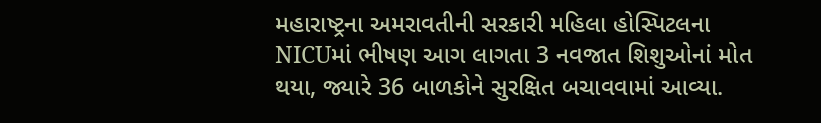મહારાષ્ટ્રના અમરાવતીની સરકારી મહિલા હોસ્પિટલના NICUમાં ભીષણ આગ લાગતા 3 નવજાત શિશુઓનાં મોત થયા, જ્યારે 36 બાળકોને સુરક્ષિત બચાવવામાં આવ્યા.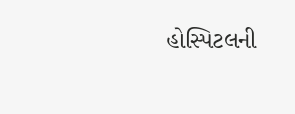હોસ્પિટલની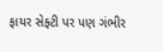ફાયર સેફ્ટી પર પણ ગંભીર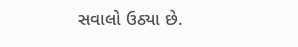સવાલો ઉઠ્યા છે.